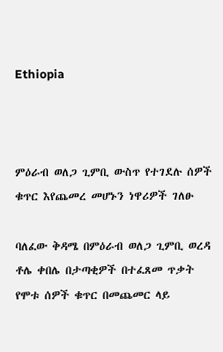Ethiopia



ምዕራብ ወለጋ ጊምቢ ውስጥ የተገደሉ ሰዎች ቁጥር እየጨመረ መሆኑን ነዋሪዎች ገለፁ

ባለፈው ቅዳሜ በምዕራብ ወለጋ ጊምቢ ወረዳ ቶሌ ቀበሌ በታጣቂዎች በተፈጸመ ጥቃት የሞቱ ሰዎች ቁጥር በመጨመር ላይ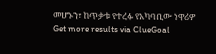መሆኑን፣ ከጥቃቱ የተረፉ የአካባቢው ነዋሪዎ
Get more results via ClueGoal